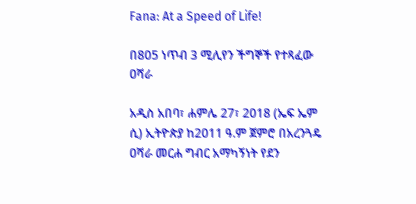Fana: At a Speed of Life!

በ805 ነጥብ 3 ሚሊየን ችግኞች የተጻፈው ዐሻራ

አዲስ አበባ፣ ሐምሌ 27፣ 2018 (ኤፍ ኤም ሲ) ኢትዮጵያ ከ2011 ዓ.ም ጀምሮ በአረንጓዴ ዐሻራ መርሐ ግብር አማካኝነት የደን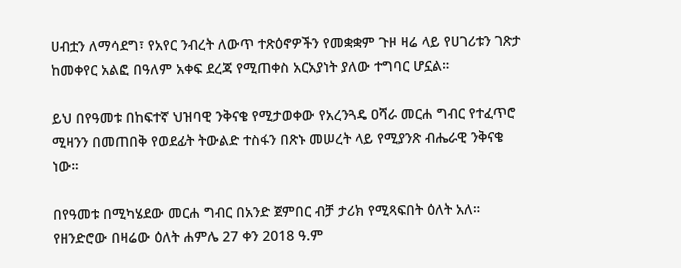ሀብቷን ለማሳደግ፣ የአየር ንብረት ለውጥ ተጽዕኖዎችን የመቋቋም ጉዞ ዛሬ ላይ የሀገሪቱን ገጽታ ከመቀየር አልፎ በዓለም አቀፍ ደረጃ የሚጠቀስ አርአያነት ያለው ተግባር ሆኗል።

ይህ በየዓመቱ በከፍተኛ ህዝባዊ ንቅናቄ የሚታወቀው የአረንጓዴ ዐሻራ መርሐ ግብር የተፈጥሮ ሚዛንን በመጠበቅ የወደፊት ትውልድ ተስፋን በጽኑ መሠረት ላይ የሚያንጽ ብሔራዊ ንቅናቄ ነው።

በየዓመቱ በሚካሄደው መርሐ ግብር በአንድ ጀምበር ብቻ ታሪክ የሚጻፍበት ዕለት አለ። የዘንድሮው በዛሬው ዕለት ሐምሌ 27 ቀን 2018 ዓ.ም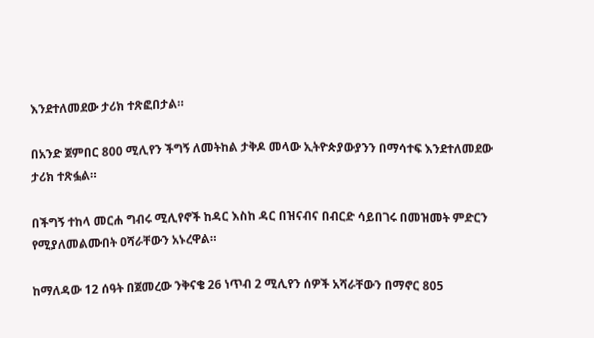እንደተለመደው ታሪክ ተጽፎበታል።

በአንድ ጀምበር 800 ሚሊየን ችግኝ ለመትከል ታቅዶ መላው ኢትዮጵያውያንን በማሳተፍ እንደተለመደው ታሪክ ተጽፏል።

በችግኝ ተከላ መርሐ ግብሩ ሚሊየኖች ከዳር እስከ ዳር በዝናብና በብርድ ሳይበገሩ በመዝመት ምድርን የሚያለመልሙበት ዐሻራቸውን አኑረዋል።

ከማለዳው 12 ሰዓት በጀመረው ንቅናቄ 26 ነጥብ 2 ሚሊየን ሰዎች አሻራቸውን በማኖር 805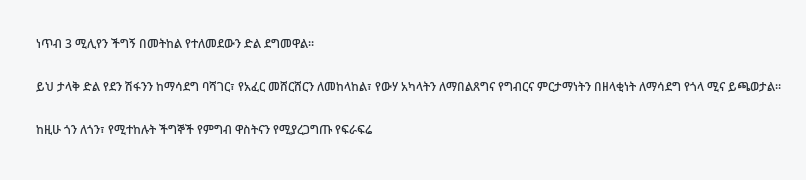ነጥብ 3 ሚሊየን ችግኝ በመትከል የተለመደውን ድል ደግመዋል።

ይህ ታላቅ ድል የደን ሽፋንን ከማሳደግ ባሻገር፣ የአፈር መሸርሸርን ለመከላከል፣ የውሃ አካላትን ለማበልጸግና የግብርና ምርታማነትን በዘላቂነት ለማሳደግ የጎላ ሚና ይጫወታል።

ከዚሁ ጎን ለጎን፣ የሚተከሉት ችግኞች የምግብ ዋስትናን የሚያረጋግጡ የፍራፍሬ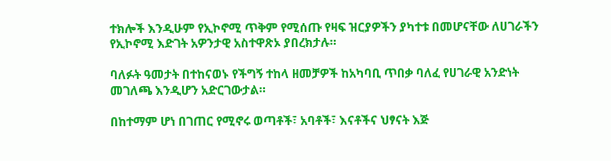ተክሎች እንዲሁም የኢኮኖሚ ጥቅም የሚሰጡ የዛፍ ዝርያዎችን ያካተቱ በመሆናቸው ለሀገራችን የኢኮኖሚ እድገት አዎንታዊ አስተዋጽኦ ያበረክታሉ።

ባለፉት ዓመታት በተከናወኑ የችግኝ ተከላ ዘመቻዎች ከአካባቢ ጥበቃ ባለፈ የሀገራዊ አንድነት መገለጫ እንዲሆን አድርገውታል።

በከተማም ሆነ በገጠር የሚኖሩ ወጣቶች፣ አባቶች፣ እናቶችና ህፃናት እጅ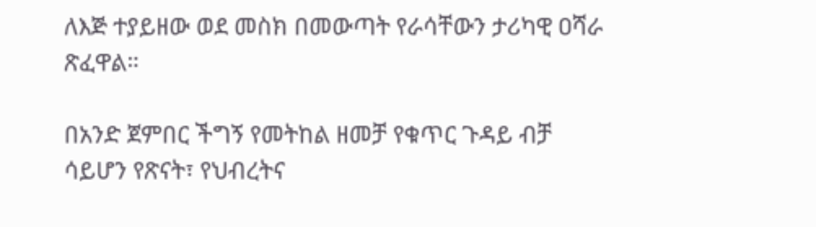ለእጅ ተያይዘው ወደ መስክ በመውጣት የራሳቸውን ታሪካዊ ዐሻራ ጽፈዋል።

በአንድ ጀምበር ችግኝ የመትከል ዘመቻ የቁጥር ጉዳይ ብቻ ሳይሆን የጽናት፣ የህብረትና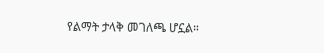የልማት ታላቅ መገለጫ ሆኗል።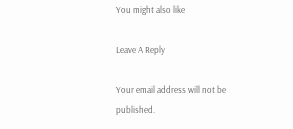You might also like

Leave A Reply

Your email address will not be published.